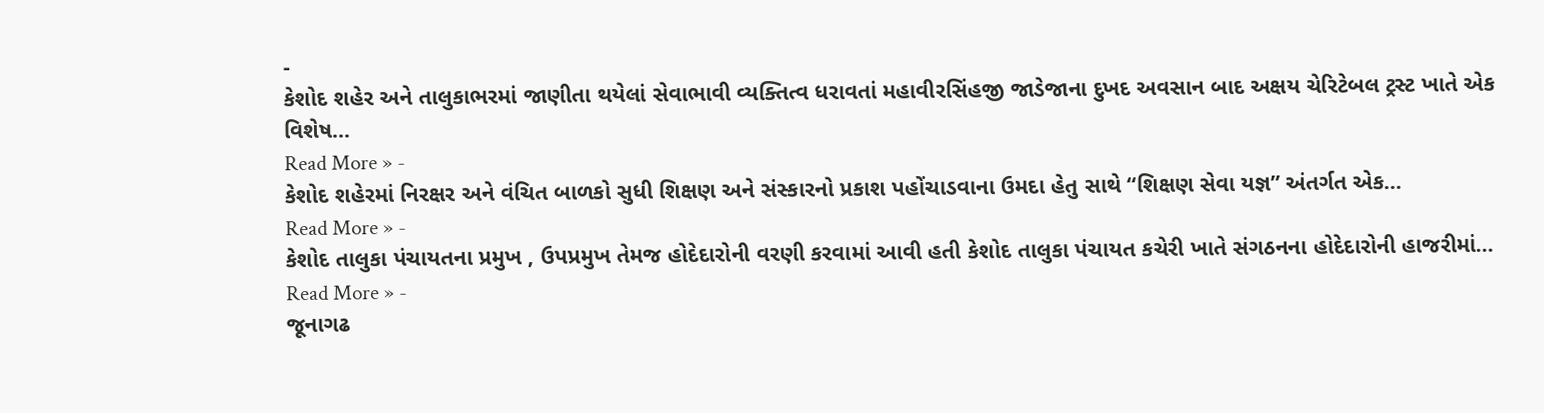-
કેશોદ શહેર અને તાલુકાભરમાં જાણીતા થયેલાં સેવાભાવી વ્યક્તિત્વ ધરાવતાં મહાવીરસિંહજી જાડેજાના દુખદ અવસાન બાદ અક્ષય ચેરિટેબલ ટ્રસ્ટ ખાતે એક વિશેષ…
Read More » -
કેશોદ શહેરમાં નિરક્ષર અને વંચિત બાળકો સુધી શિક્ષણ અને સંસ્કારનો પ્રકાશ પહોંચાડવાના ઉમદા હેતુ સાથે “શિક્ષણ સેવા યજ્ઞ” અંતર્ગત એક…
Read More » -
કેશોદ તાલુકા પંચાયતના પ્રમુખ , ઉપપ્રમુખ તેમજ હોદેદારોની વરણી કરવામાં આવી હતી કેશોદ તાલુકા પંચાયત કચેરી ખાતે સંગઠનના હોદેદારોની હાજરીમાં…
Read More » -
જૂનાગઢ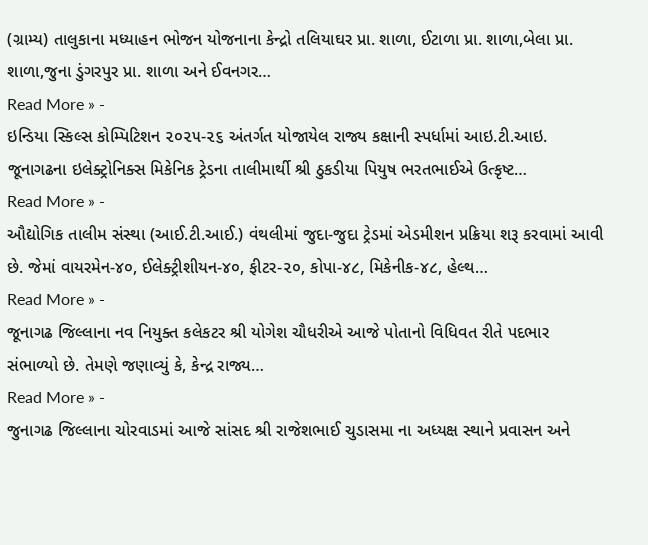(ગ્રામ્ય) તાલુકાના મધ્યાહન ભોજન યોજનાના કેન્દ્રો તલિયાઘર પ્રા. શાળા, ઈટાળા પ્રા. શાળા,બેલા પ્રા. શાળા,જુના ડુંગરપુર પ્રા. શાળા અને ઈવનગર…
Read More » -
ઇન્ડિયા સ્કિલ્સ કોમ્પિટિશન ૨૦૨૫-૨૬ અંતર્ગત યોજાયેલ રાજ્ય કક્ષાની સ્પર્ધામાં આઇ.ટી.આઇ. જૂનાગઢના ઇલેક્ટ્રોનિક્સ મિકેનિક ટ્રેડના તાલીમાર્થી શ્રી ઠુકડીયા પિયુષ ભરતભાઈએ ઉત્કૃષ્ટ…
Read More » -
ઔદ્યોગિક તાલીમ સંસ્થા (આઈ.ટી.આઈ.) વંથલીમાં જુદા-જુદા ટ્રેડમાં એડમીશન પ્રક્રિયા શરૂ કરવામાં આવી છે. જેમાં વાયરમેન-૪૦, ઈલેક્ટ્રીશીયન-૪૦, ફીટર-૨૦, કોપા-૪૮, મિકેનીક-૪૮, હેલ્થ…
Read More » -
જૂનાગઢ જિલ્લાના નવ નિયુક્ત કલેકટર શ્રી યોગેશ ચૌધરીએ આજે પોતાનો વિધિવત રીતે પદભાર સંભાળ્યો છે. તેમણે જણાવ્યું કે, કેન્દ્ર રાજ્ય…
Read More » -
જુનાગઢ જિલ્લાના ચોરવાડમાં આજે સાંસદ શ્રી રાજેશભાઈ ચુડાસમા ના અધ્યક્ષ સ્થાને પ્રવાસન અને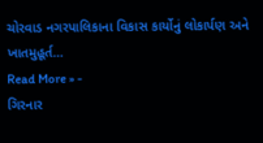ચોરવાડ નગરપાલિકાના વિકાસ કાર્યોનું લોકાર્પણ અને ખાતમુહૂર્ત…
Read More » -
ગિરનાર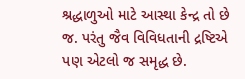શ્રદ્ધાળુઓ માટે આસ્થા કેન્દ્ર તો છે જ. પરંતુ જૈવ વિવિધતાની દ્રષ્ટિએ પણ એટલો જ સમૃદ્ધ છે.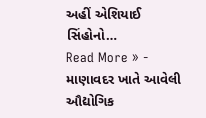અહીં એશિયાઈ સિંહોનો…
Read More » -
માણાવદર ખાતે આવેલી ઔદ્યોગિક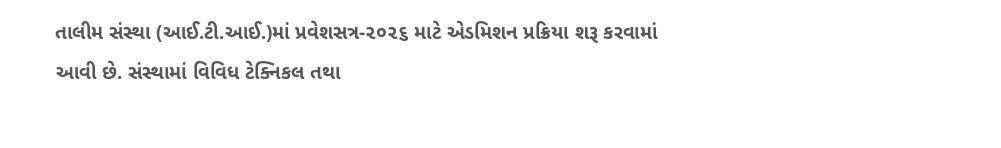તાલીમ સંસ્થા (આઈ.ટી.આઈ.)માં પ્રવેશસત્ર-૨૦૨૬ માટે એડમિશન પ્રક્રિયા શરૂ કરવામાં આવી છે. સંસ્થામાં વિવિધ ટેક્નિકલ તથા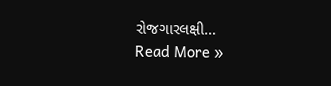રોજગારલક્ષી…
Read More »